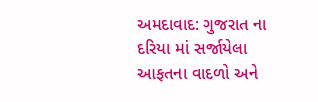અમદાવાદ: ગુજરાત ના દરિયા માં સર્જાયેલા આફતના વાદળો અને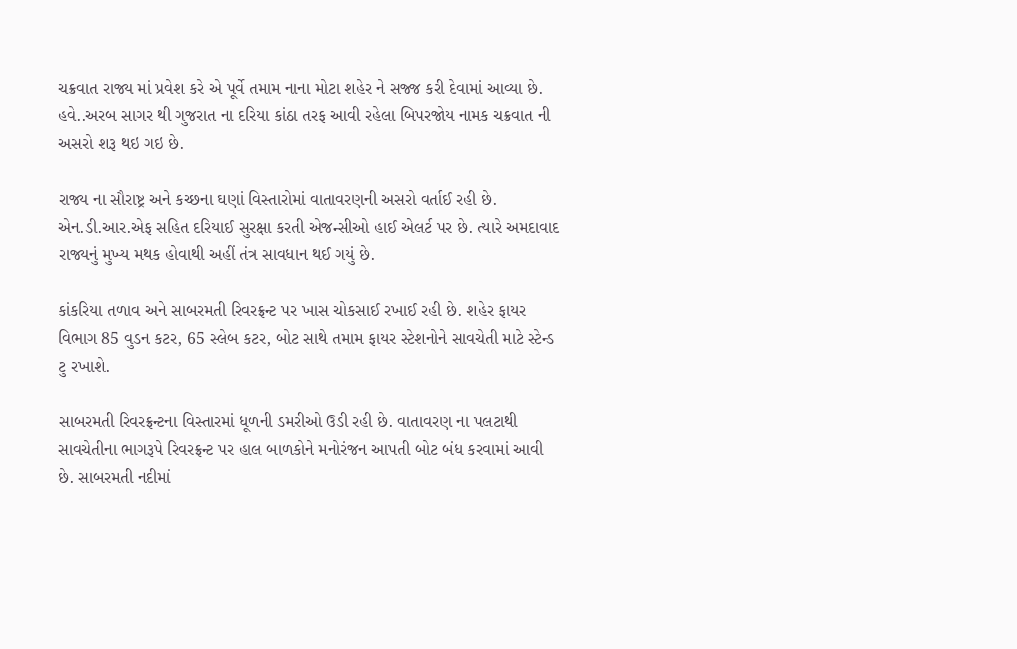ચક્રવાત રાજ્ય માં પ્રવેશ કરે એ પૂર્વે તમામ નાના મોટા શહેર ને સજ્જ કરી દેવામાં આવ્યા છે. હવે..અરબ સાગર થી ગુજરાત ના દરિયા કાંઠા તરફ આવી રહેલા બિપરજોય નામક ચક્રવાત ની અસરો શરૂ થઇ ગઇ છે.

રાજ્ય ના સૌરાષ્ટ્ર અને કચ્છના ઘણાં વિસ્તારોમાં વાતાવરણની અસરો વર્તાઈ રહી છે. એન.ડી.આર.એફ સહિત દરિયાઈ સુરક્ષા કરતી એજન્સીઓ હાઈ એલર્ટ પર છે. ત્યારે અમદાવાદ રાજ્યનું મુખ્ય મથક હોવાથી અહીં તંત્ર સાવધાન થઈ ગયું છે.

કાંકરિયા તળાવ અને સાબરમતી રિવરફ્રન્ટ પર ખાસ ચોકસાઈ રખાઈ રહી છે. શહેર ફાયર વિભાગ 85 વુડન કટર, 65 સ્લેબ કટર, બોટ સાથે તમામ ફાયર સ્ટેશનોને સાવચેતી માટે સ્ટેન્ડ ટુ રખાશે.

સાબરમતી રિવરફ્રન્ટના વિસ્તારમાં ધૂળની ડમરીઓ ઉડી રહી છે. વાતાવરણ ના પલટાથી સાવચેતીના ભાગરૂપે રિવરફ્રન્ટ પર હાલ બાળકોને મનોરંજન આપતી બોટ બંધ કરવામાં આવી છે. સાબરમતી નદીમાં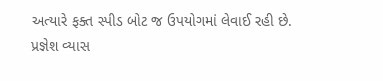અત્યારે ફક્ત સ્પીડ બોટ જ ઉપયોગમાં લેવાઈ રહી છે.
પ્રજ્ઞેશ વ્યાસ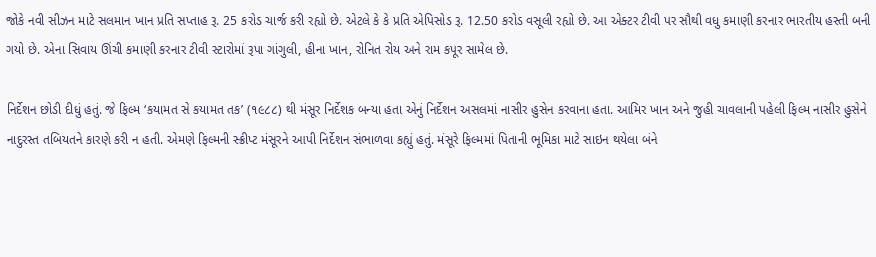જોકે નવી સીઝન માટે સલમાન ખાન પ્રતિ સપ્તાહ રૂ. 25 કરોડ ચાર્જ કરી રહ્યો છે. એટલે કે કે પ્રતિ એપિસોડ રૂ. 12.50 કરોડ વસૂલી રહ્યો છે. આ એક્ટર ટીવી પર સૌથી વધુ કમાણી કરનાર ભારતીય હસ્તી બની ગયો છે. એના સિવાય ઊંચી કમાણી કરનાર ટીવી સ્ટારોમાં રૂપા ગાંગુલી, હીના ખાન, રોનિત રોય અને રામ કપૂર સામેલ છે.

નિર્દેશન છોડી દીધું હતું. જે ફિલ્મ ‘કયામત સે કયામત તક’ (૧૯૮૮) થી મંસૂર નિર્દેશક બન્યા હતા એનું નિર્દેશન અસલમાં નાસીર હુસેન કરવાના હતા. આમિર ખાન અને જુહી ચાવલાની પહેલી ફિલ્મ નાસીર હુસેને નાદુરસ્ત તબિયતને કારણે કરી ન હતી. એમણે ફિલ્મની સ્ક્રીપ્ટ મંસૂરને આપી નિર્દેશન સંભાળવા કહ્યું હતું. મંસૂરે ફિલ્મમાં પિતાની ભૂમિકા માટે સાઇન થયેલા બંને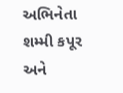અભિનેતા શમ્મી કપૂર અને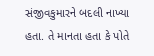સંજીવકુમારને બદલી નાખ્યા હતા. તે માનતા હતા કે પોતે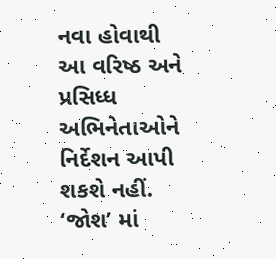નવા હોવાથી આ વરિષ્ઠ અને પ્રસિધ્ધ અભિનેતાઓને નિર્દેશન આપી શકશે નહીં. ‘જોશ’ માં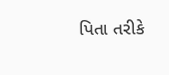પિતા તરીકે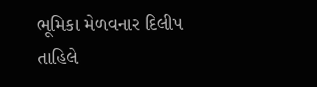ભૂમિકા મેળવનાર દિલીપ તાહિલે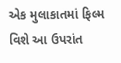એક મુલાકાતમાં ફિલ્મ વિશે આ ઉપરાંત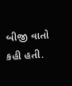બીજી વાતો કહી હતી.